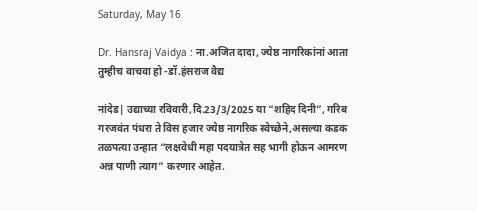Saturday, May 16

Dr. Hansraj Vaidya : ना.अजित दादा, ज्येष्ठ नागरिकांनां आता तुम्हीच वाचवा हो -डॉ.हंसराज वैद्य

नांदेड| उद्याच्या रविवारी,दि.23/3/2025 या “शहिद दिनी”, गरिब गरजवंत पंधरा ते विस हजार ज्येष्ठ नागरिक स्वेच्छेने,असल्या कडक तळपत्या उन्हात “लक्षवेधी महा पदयात्रेत सह भागी होऊन आमरण अन्न पाणी त्याग” करणार आहेत.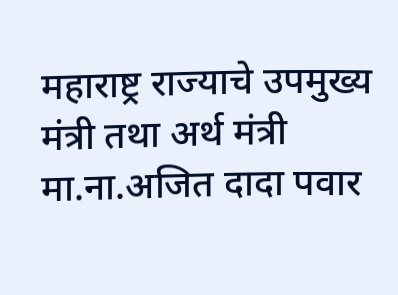महाराष्ट्र राज्याचे उपमुख्य मंत्री तथा अर्थ मंत्री मा.ना.अजित दादा पवार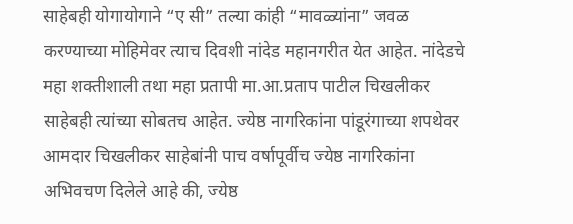साहेबही योगायोगाने “ए सी” तल्या कांही “मावळ्यांना” जवळ करण्याच्या मोहिमेवर त्याच दिवशी नांदेड महानगरीत येत आहेत. नांदेडचे महा शक्तीशाली तथा महा प्रतापी मा.आ.प्रताप पाटील चिखलीकर साहेबही त्यांच्या सोबतच आहेत. ज्येष्ठ नागरिकांना पांडूरंगाच्या शपथेवर आमदार चिखलीकर साहेबांनी पाच वर्षापूर्वीच ज्येष्ठ नागरिकांना अभिवचण दिलेले आहे की, ज्येष्ठ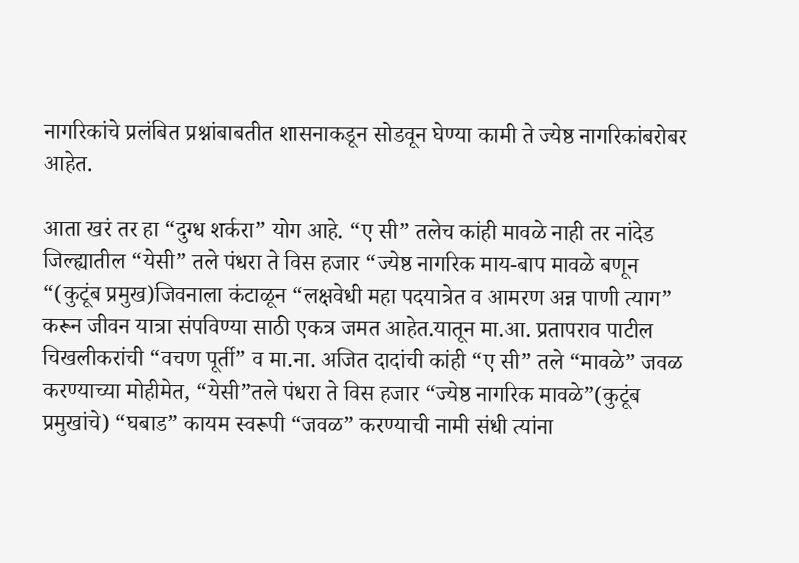नागरिकांचे प्रलंबित प्रश्नांबाबतीत शासनाकडून सोडवून घेण्या कामी ते ज्येष्ठ नागरिकांबरोबर आहेत.

आता खरं तर हा “दुग्ध शर्करा” योग आहे. “ए सी” तलेच कांही मावळे नाही तर नांदेड जिल्ह्यातील “येसी” तले पंधरा ते विस हजार “ज्येष्ठ नागरिक माय-बाप मावळे बणून “(कुटूंब प्रमुख)जिवनाला कंटाळून “लक्षवेधी महा पदयात्रेत व आमरण अन्न पाणी त्याग” करून जीवन यात्रा संपविण्या साठी एकत्र जमत आहेत.यातून मा.आ. प्रतापराव पाटील चिखलीकरांची “वचण पूर्ती” व मा.ना. अजित दादांची कांही “ए सी” तले “मावळे” जवळ करण्याच्या मोहीमेत, “येसी”तले पंधरा ते विस हजार “ज्येष्ठ नागरिक मावळे”(कुटूंब प्रमुखांचे) “घबाड” कायम स्वरूपी “जवळ” करण्याची नामी संधी त्यांना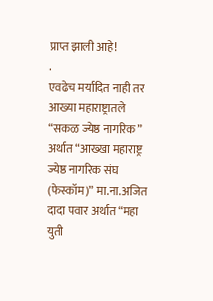प्राप्त झाली आहे!
.
एवढेच मर्यादित नाही तर आख्या महाराष्ट्रातले “सकळ ज्येष्ठ नागरिक” अर्थात “आख्खा महाराष्ट्र ज्येष्ठ नागरिक संघ (फेस्कॉम)” मा.ना.अजित दादा पवार अर्थात “महा युती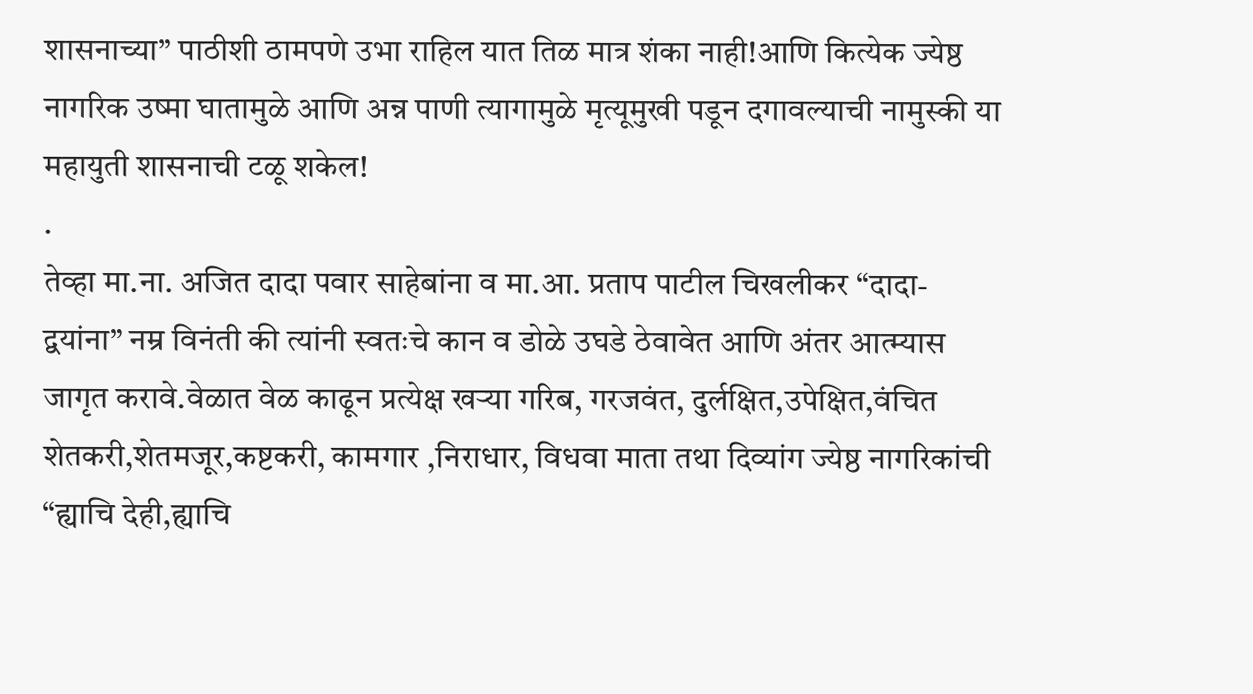शासनाच्या” पाठीशी ठामपणे उभा राहिल यात तिळ मात्र शंका नाही!आणि कित्येक ज्येष्ठ नागरिक उष्मा घातामुळे आणि अन्न पाणी त्यागामुळे मृत्यूमुखी पडून दगावल्याची नामुस्की या महायुती शासनाची टळू शकेल!
.
तेव्हा मा.ना. अजित दादा पवार साहेबांना व मा.आ. प्रताप पाटील चिखलीकर “दादा-द्वयांना” नम्र विनंती की त्यांनी स्वतःचे कान व डोळे उघडे ठेवावेत आणि अंतर आत्म्यास जागृत करावे.वेळात वेळ काढून प्रत्येक्ष खर्‍या गरिब, गरजवंत, दुर्लक्षित,उपेक्षित,वंचित शेतकरी,शेतमजूर,कष्टकरी, कामगार ,निराधार, विधवा माता तथा दिव्यांग ज्येष्ठ नागरिकांची “ह्याचि देही,ह्याचि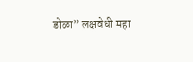डोळा” लक्षवेधी महा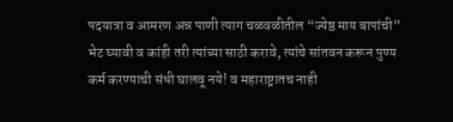पदयात्रा व आमरण अन्न पाणी त्याग चळवळीतील “ज्येष्ठ माय बापांची” भेट घ्यावी व कांही तरी त्यांच्या साठी करावे, त्यांचे सांतवन करून पुण्य कर्म करण्याची संधी घालवू नये! व महाराष्ट्रातच नाही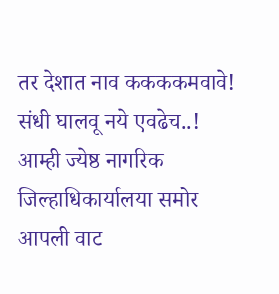तर देशात नाव ककककमवावे! संधी घालवू नये एवढेच..! आम्ही ज्येष्ठ नागरिक जिल्हाधिकार्यालया समोर आपली वाट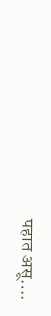पहात असू….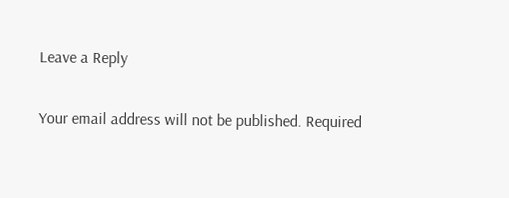Leave a Reply

Your email address will not be published. Required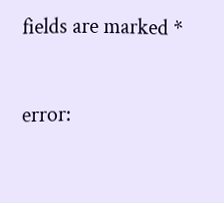fields are marked *

error: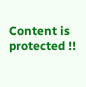Content is protected !!